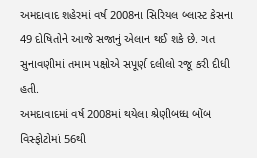અમદાવાદ શહેરમાં વર્ષ 2008ના સિરિયલ બ્લાસ્ટ કેસના 49 દોષિતોને આજે સજાનું એલાન થઈ શકે છે. ગત સુનાવણીમાં તમામ પક્ષોએ સપૂર્ણ દલીલો રજૂ કરી દીધી હતી.
અમદાવાદમાં વર્ષ 2008માં થયેલા શ્રેણીબધ્ધ બોંબ વિસ્ફોટોમાં 56થી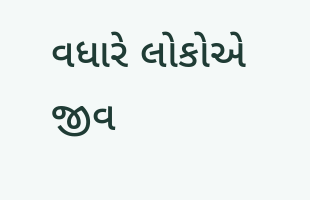વધારે લોકોએ જીવ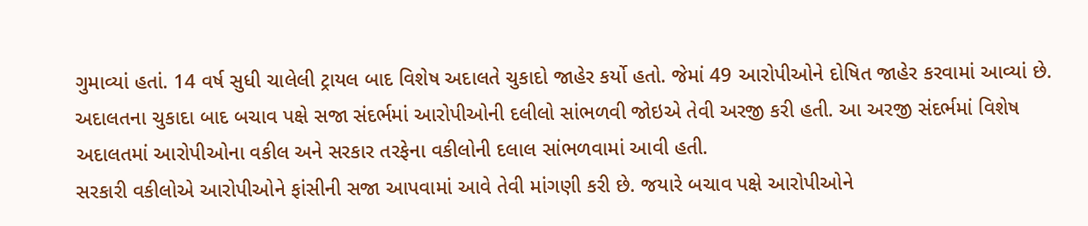ગુમાવ્યાં હતાં. 14 વર્ષ સુધી ચાલેલી ટ્રાયલ બાદ વિશેષ અદાલતે ચુકાદો જાહેર કર્યો હતો. જેમાં 49 આરોપીઓને દોષિત જાહેર કરવામાં આવ્યાં છે. અદાલતના ચુકાદા બાદ બચાવ પક્ષે સજા સંદર્ભમાં આરોપીઓની દલીલો સાંભળવી જોઇએ તેવી અરજી કરી હતી. આ અરજી સંદર્ભમાં વિશેષ અદાલતમાં આરોપીઓના વકીલ અને સરકાર તરફેના વકીલોની દલાલ સાંભળવામાં આવી હતી.
સરકારી વકીલોએ આરોપીઓને ફાંસીની સજા આપવામાં આવે તેવી માંગણી કરી છે. જયારે બચાવ પક્ષે આરોપીઓને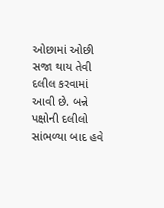ઓછામાં ઓછી સજા થાય તેવી દલીલ કરવામાં આવી છે. બન્ને પક્ષોની દલીલો સાંભળ્યા બાદ હવે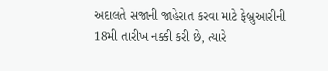અદાલતે સજાની જાહેરાત કરવા માટે ફેબ્રુઆરીની 18મી તારીખ નક્કી કરી છે, ત્યારે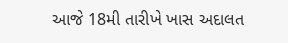આજે 18મી તારીખે ખાસ અદાલત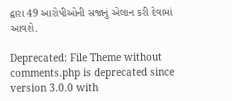દ્વારા 49 આરોપીઓની સજાનું એલાન કરી દેવામાં આવશે.

Deprecated: File Theme without comments.php is deprecated since version 3.0.0 with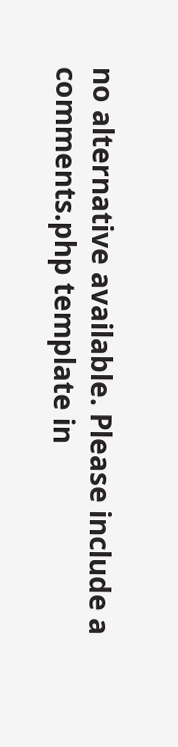no alternative available. Please include a comments.php template in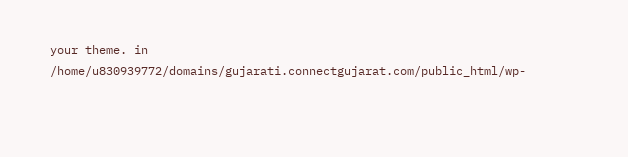your theme. in /home/u830939772/domains/gujarati.connectgujarat.com/public_html/wp-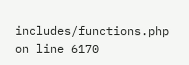includes/functions.php on line 6170